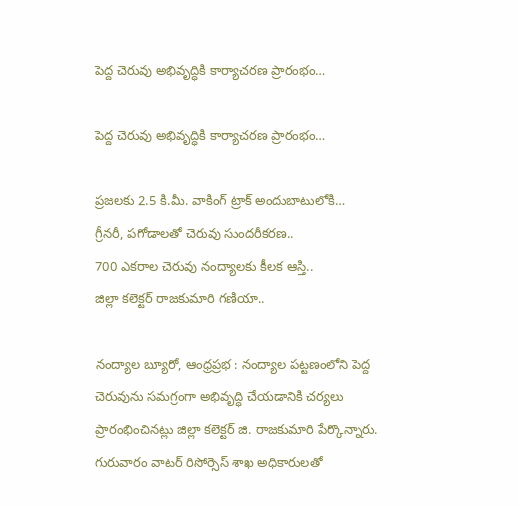పెద్ద చెరువు అభివృద్ధికి కార్యాచరణ ప్రారంభం…

పెద్ద చెరువు అభివృద్ధికి కార్యాచరణ ప్రారంభం…

ప్రజలకు 2.5 కి.మీ. వాకింగ్ ట్రాక్ అందుబాటులోకి…
గ్రీనరీ, పగోడాలతో చెరువు సుందరీకరణ..
700 ఎకరాల చెరువు నంద్యాలకు కీలక ఆస్తి..
జిల్లా కలెక్టర్ రాజకుమారి గణియా..

నంద్యాల బ్యూరో, ఆంధ్రప్రభ : నంద్యాల పట్టణంలోని పెద్ద చెరువును సమగ్రంగా అభివృద్ధి చేయడానికి చర్యలు ప్రారంభించినట్లు జిల్లా కలెక్టర్ జి. రాజకుమారి పేర్కొన్నారు. గురువారం వాటర్ రిసోర్సెస్ శాఖ అధికారులతో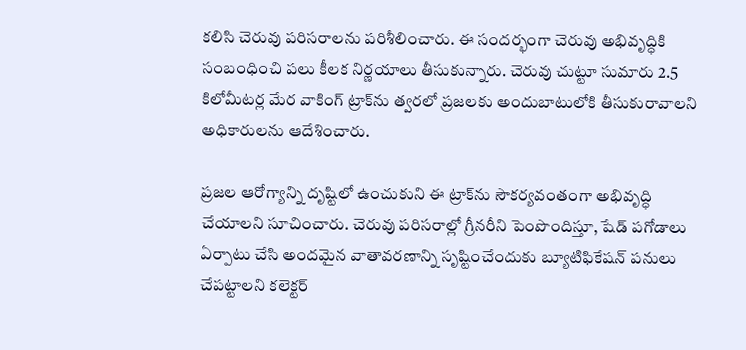కలిసి చెరువు పరిసరాలను పరిశీలించారు. ఈ సందర్భంగా చెరువు అభివృద్ధికి సంబంధించి పలు కీలక నిర్ణయాలు తీసుకున్నారు. చెరువు చుట్టూ సుమారు 2.5 కిలోమీటర్ల మేర వాకింగ్ ట్రాక్‌ను త్వరలో ప్రజలకు అందుబాటులోకి తీసుకురావాలని అధికారులను ఆదేశించారు.

ప్రజల ఆరోగ్యాన్ని దృష్టిలో ఉంచుకుని ఈ ట్రాక్‌ను సౌకర్యవంతంగా అభివృద్ధి చేయాలని సూచించారు. చెరువు పరిసరాల్లో గ్రీనరీని పెంపొందిస్తూ, షేడ్ పగోడాలు ఏర్పాటు చేసి అందమైన వాతావరణాన్ని సృష్టించేందుకు బ్యూటిఫికేషన్ పనులు చేపట్టాలని కలెక్టర్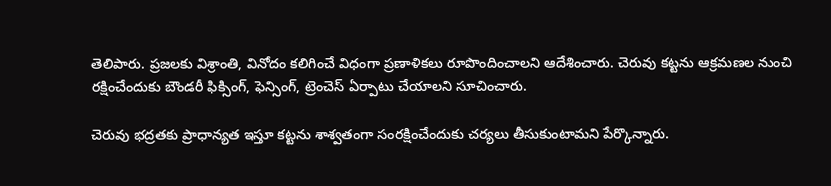తెలిపారు. ప్రజలకు విశ్రాంతి, వినోదం కలిగించే విధంగా ప్రణాళికలు రూపొందించాలని ఆదేశించారు. చెరువు కట్టను ఆక్రమణల నుంచి రక్షించేందుకు బౌండరీ ఫిక్సింగ్, ఫెన్సింగ్, ట్రెంచెస్ ఏర్పాటు చేయాలని సూచించారు.

చెరువు భద్రతకు ప్రాధాన్యత ఇస్తూ కట్టను శాశ్వతంగా సంరక్షించేందుకు చర్యలు తీసుకుంటామని పేర్కొన్నారు.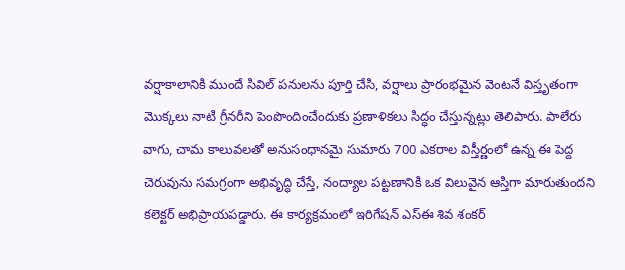వర్షాకాలానికి ముందే సివిల్ పనులను పూర్తి చేసి, వర్షాలు ప్రారంభమైన వెంటనే విస్తృతంగా మొక్కలు నాటి గ్రీనరీని పెంపొందించేందుకు ప్రణాళికలు సిద్ధం చేస్తున్నట్లు తెలిపారు. పాలేరు వాగు, చామ కాలువలతో అనుసంధానమై సుమారు 700 ఎకరాల విస్తీర్ణంలో ఉన్న ఈ పెద్ద చెరువును సమగ్రంగా అభివృద్ధి చేస్తే, నంద్యాల పట్టణానికి ఒక విలువైన ఆస్తిగా మారుతుందని కలెక్టర్ అభిప్రాయపడ్డారు. ఈ కార్యక్రమంలో ఇరిగేషన్ ఎస్ఈ శివ శంకర్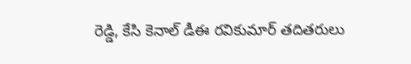రెడ్డి, కేసి కెనాల్ డీఈ రవికుమార్ తదితరులు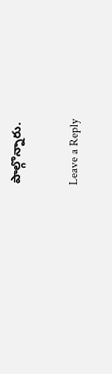పాల్గొన్నారు.

Leave a Reply